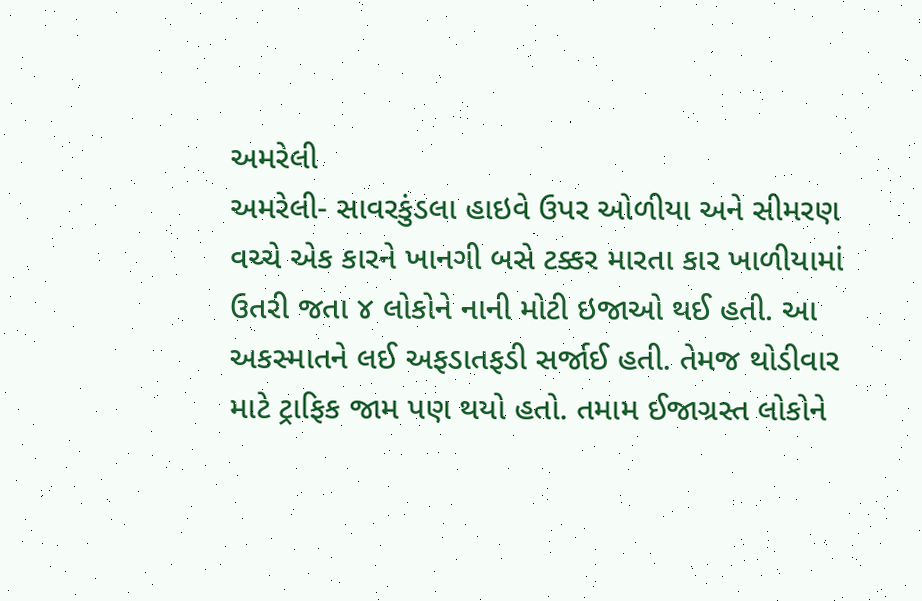અમરેલી
અમરેલી- સાવરકુંડલા હાઇવે ઉપર ઓળીયા અને સીમરણ વચ્ચે એક કારને ખાનગી બસે ટક્કર મારતા કાર ખાળીયામાં ઉતરી જતા ૪ લોકોને નાની મોટી ઇજાઓ થઈ હતી. આ અકસ્માતને લઈ અફડાતફડી સર્જાઈ હતી. તેમજ થોડીવાર માટે ટ્રાફિક જામ પણ થયો હતો. તમામ ઈજાગ્રસ્ત લોકોને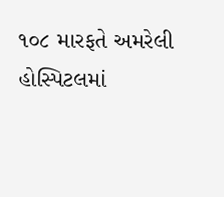૧૦૮ મારફતે અમરેલી હોસ્પિટલમાં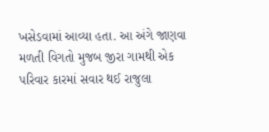ખસેડવામાં આવ્યા હતા. આ અંગે જાણવા મળતી વિગતો મુજબ જીરા ગામથી એક પરિવાર કારમાં સવાર થઈ રાજુલા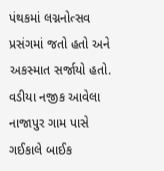પંથકમાં લગ્નનોત્સવ પ્રસંગમાં જતો હતો અને અકસ્માત સર્જાયો હતો. વડીયા નજીક આવેલા નાજાપુર ગામ પાસે ગઈકાલે બાઈક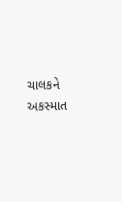ચાલકને અકસ્માત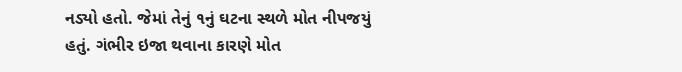નડ્યો હતો. જેમાં તેનું ૧નું ઘટના સ્થળે મોત નીપજયું હતું. ગંભીર ઇજા થવાના કારણે મોત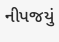નીપજયું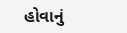હોવાનું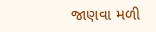જાણવા મળી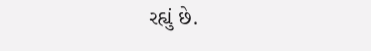રહ્યું છે.